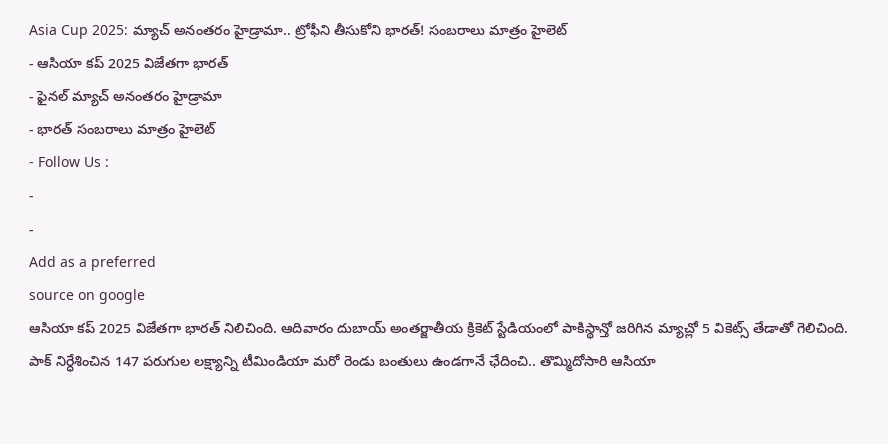Asia Cup 2025: మ్యాచ్ అనంతరం హైడ్రామా.. ట్రోఫీని తీసుకోని భారత్! సంబరాలు మాత్రం హైలెట్
- ఆసియా కప్ 2025 విజేతగా భారత్
- ఫైనల్ మ్యాచ్ అనంతరం హైడ్రామా
- భారత్ సంబరాలు మాత్రం హైలెట్
- Follow Us :
-
-
Add as a preferred
source on google
ఆసియా కప్ 2025 విజేతగా భారత్ నిలిచింది. ఆదివారం దుబాయ్ అంతర్జాతీయ క్రికెట్ స్టేడియంలో పాకిస్థాన్తో జరిగిన మ్యాచ్లో 5 వికెట్స్ తేడాతో గెలిచింది. పాక్ నిర్ధేశించిన 147 పరుగుల లక్ష్యాన్ని టీమిండియా మరో రెండు బంతులు ఉండగానే ఛేదించి.. తొమ్మిదోసారి ఆసియా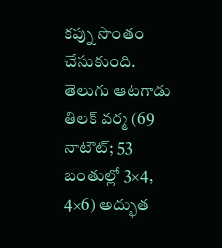కప్ను సొంతం చేసుకుంది. తెలుగు ఆటగాడు తిలక్ వర్మ (69 నాటౌట్; 53 బంతుల్లో 3×4, 4×6) అద్భుత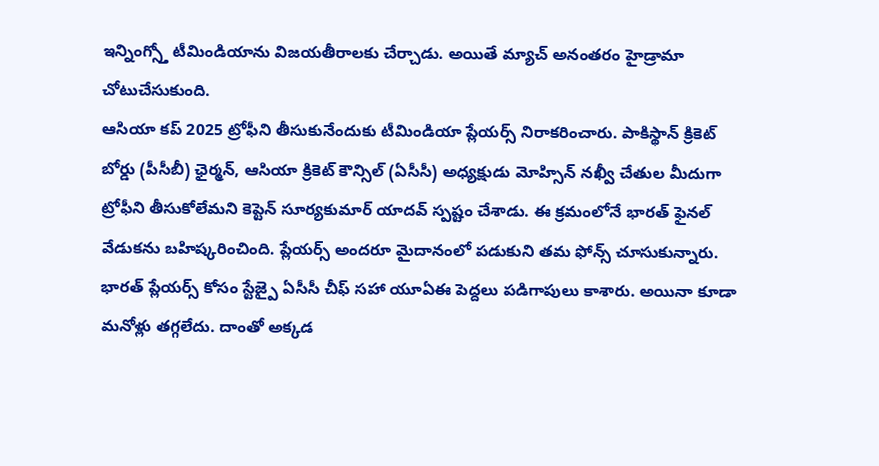ఇన్నింగ్స్తో టీమిండియాను విజయతీరాలకు చేర్చాడు. అయితే మ్యాచ్ అనంతరం హైడ్రామా చోటుచేసుకుంది.
ఆసియా కప్ 2025 ట్రోఫీని తీసుకునేందుకు టీమిండియా ప్లేయర్స్ నిరాకరించారు. పాకిస్థాన్ క్రికెట్ బోర్డు (పీసీబీ) ఛైర్మన్, ఆసియా క్రికెట్ కౌన్సిల్ (ఏసీసీ) అధ్యక్షుడు మోహ్సిన్ నఖ్వీ చేతుల మీదుగా ట్రోఫీని తీసుకోలేమని కెప్టెన్ సూర్యకుమార్ యాదవ్ స్పష్టం చేశాడు. ఈ క్రమంలోనే భారత్ ఫైనల్ వేడుకను బహిష్కరించింది. ప్లేయర్స్ అందరూ మైదానంలో పడుకుని తమ ఫోన్స్ చూసుకున్నారు. భారత్ ప్లేయర్స్ కోసం స్టేజ్పై ఏసీసీ చీఫ్ సహా యూఏఈ పెద్దలు పడిగాపులు కాశారు. అయినా కూడా మనోళ్లు తగ్గలేదు. దాంతో అక్కడ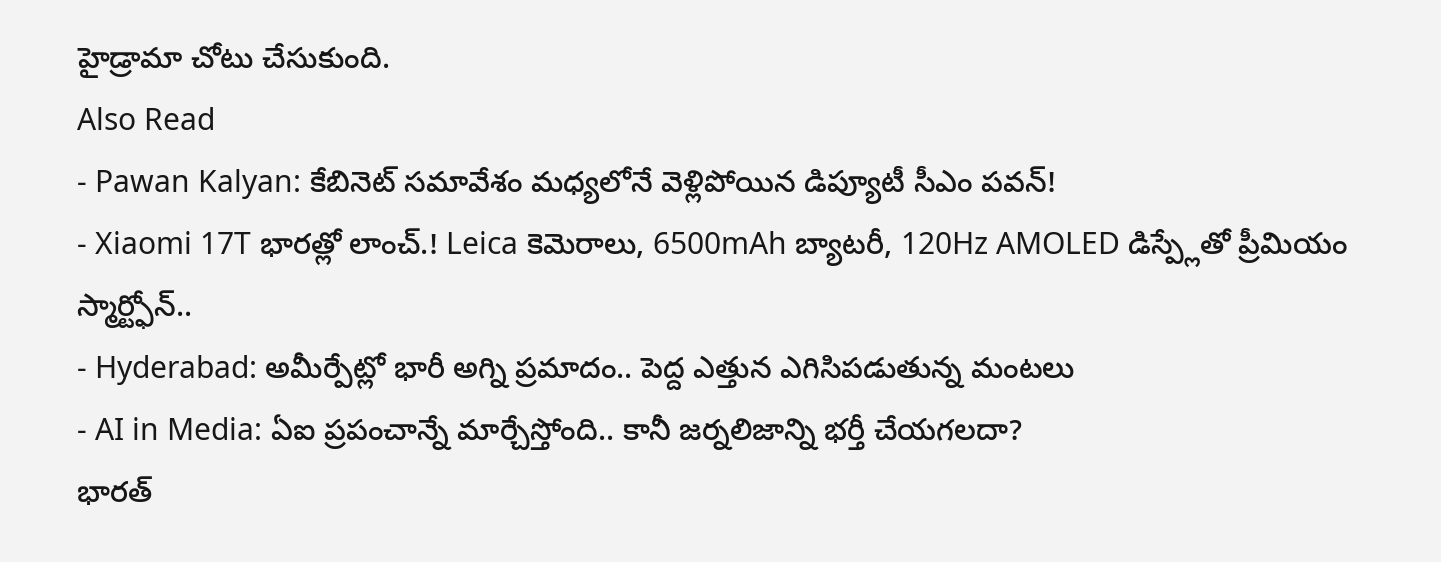హైడ్రామా చోటు చేసుకుంది.
Also Read
- Pawan Kalyan: కేబినెట్ సమావేశం మధ్యలోనే వెళ్లిపోయిన డిప్యూటీ సీఎం పవన్!
- Xiaomi 17T భారత్లో లాంచ్.! Leica కెమెరాలు, 6500mAh బ్యాటరీ, 120Hz AMOLED డిస్ప్లేతో ప్రీమియం స్మార్ట్ఫోన్..
- Hyderabad: అమీర్పేట్లో భారీ అగ్ని ప్రమాదం.. పెద్ద ఎత్తున ఎగిసిపడుతున్న మంటలు
- AI in Media: ఏఐ ప్రపంచాన్నే మార్చేస్తోంది.. కానీ జర్నలిజాన్ని భర్తీ చేయగలదా?
భారత్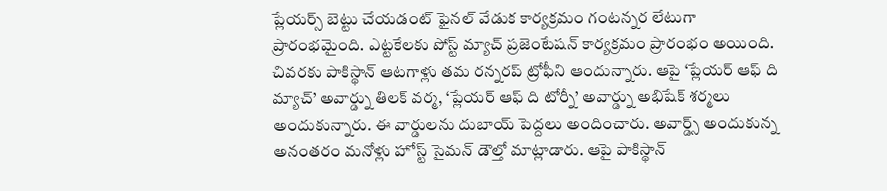ప్లేయర్స్ బెట్టు చేయడంట్ ఫైనల్ వేడుక కార్యక్రమం గంటన్నర లేటుగా ప్రారంభమైంది. ఎట్టకేలకు పోస్ట్ మ్యాచ్ ప్రజెంటేషన్ కార్యక్రమం ప్రారంభం అయింది. చివరకు పాకిస్థాన్ ఆటగాళ్లు తమ రన్నరప్ ట్రోఫీని ఆందున్నారు. ఆపై ‘ప్లేయర్ ఆఫ్ ది మ్యాచ్’ అవార్డ్ను తిలక్ వర్మ, ‘ప్లేయర్ ఆఫ్ ది టోర్నీ’ అవార్డ్ను అభిషేక్ శర్మలు అందుకున్నారు. ఈ వార్డులను దుబాయ్ పెద్దలు అందించారు. అవార్డ్స్ అందుకున్న అనంతరం మనోళ్లు హోస్ట్ సైమన్ డౌల్తో మాట్లాడారు. ఆపై పాకిస్థాన్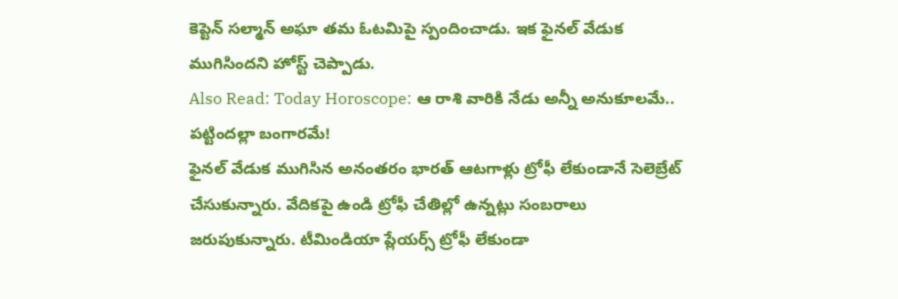కెప్టెన్ సల్మాన్ అఘా తమ ఓటమిపై స్పందించాడు. ఇక ఫైనల్ వేడుక ముగిసిందని హోస్ట్ చెప్పాడు.
Also Read: Today Horoscope: ఆ రాశి వారికి నేడు అన్నీ అనుకూలమే.. పట్టిందల్లా బంగారమే!
ఫైనల్ వేడుక ముగిసిన అనంతరం భారత్ ఆటగాళ్లు ట్రోఫీ లేకుండానే సెలెబ్రేట్ చేసుకున్నారు. వేదికపై ఉండి ట్రోఫీ చేతిల్లో ఉన్నట్లు సంబరాలు జరుపుకున్నారు. టీమిండియా ప్లేయర్స్ ట్రోఫీ లేకుండా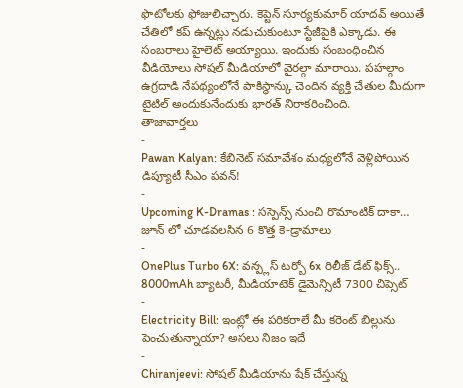ఫొటోలకు ఫోజులిచ్చారు. కెప్టెన్ సూర్యకుమార్ యాదవ్ అయితే చేతిలో కప్ ఉన్నట్లు నడుచుకుంటూ స్టేజీపైకి ఎక్కాడు. ఈ సంబరాలు హైలెట్ అయ్యాయి. ఇందుకు సంబంధించిన వీడియోలు సోషల్ మీడియాలో వైరల్గా మారాయి. పహల్గాం ఉగ్రదాడి నేపథ్యంలోనే పాకిస్థాన్కు చెందిన వ్యక్తి చేతుల మీదుగా టైటిల్ అందుకునేందుకు భారత్ నిరాకరించింది.
తాజావార్తలు
-
Pawan Kalyan: కేబినెట్ సమావేశం మధ్యలోనే వెళ్లిపోయిన డిప్యూటీ సీఎం పవన్!
-
Upcoming K-Dramas : సస్పెన్స్ నుంచి రొమాంటిక్ దాకా… జూన్ లో చూడవలసిన 6 కొత్త కె-డ్రామాలు
-
OnePlus Turbo 6X: వన్ప్లస్ టర్బో 6x రిలీజ్ డేట్ ఫిక్స్.. 8000mAh బ్యాటరీ, మీడియాటెక్ డైమెన్సిటీ 7300 చిప్సెట్
-
Electricity Bill: ఇంట్లో ఈ పరికరాలే మీ కరెంట్ బిల్లును పెంచుతున్నాయా? అసలు నిజం ఇదే
-
Chiranjeevi: సోషల్ మీడియాను షేక్ చేస్తున్న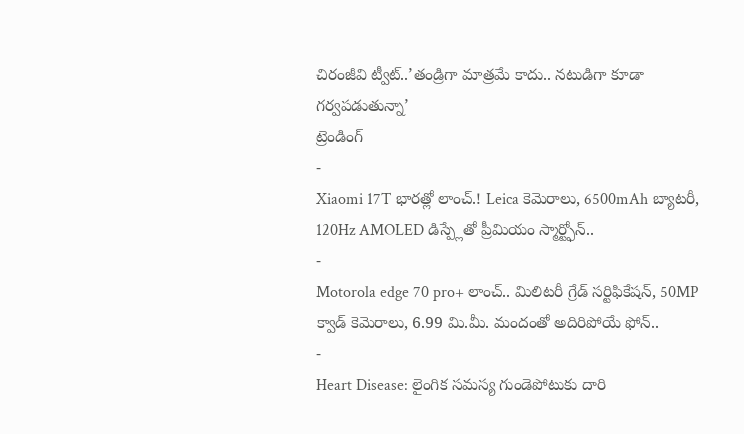చిరంజీవి ట్వీట్..’తండ్రిగా మాత్రమే కాదు.. నటుడిగా కూడా గర్వపడుతున్నా’
ట్రెండింగ్
-
Xiaomi 17T భారత్లో లాంచ్.! Leica కెమెరాలు, 6500mAh బ్యాటరీ, 120Hz AMOLED డిస్ప్లేతో ప్రీమియం స్మార్ట్ఫోన్..
-
Motorola edge 70 pro+ లాంచ్.. మిలిటరీ గ్రేడ్ సర్టిఫికేషన్, 50MP క్వాడ్ కెమెరాలు, 6.99 మి.మీ. మందంతో అదిరిపోయే ఫోన్..
-
Heart Disease: లైంగిక సమస్య గుండెపోటుకు దారి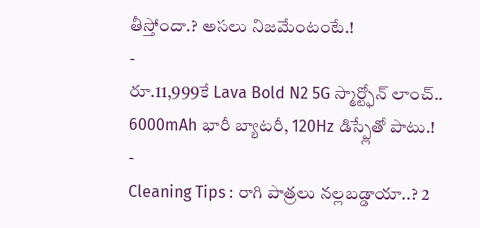తీస్తోందా.? అసలు నిజమేంటంటే.!
-
రూ.11,999కే Lava Bold N2 5G స్మార్ట్ఫోన్ లాంచ్.. 6000mAh భారీ బ్యాటరీ, 120Hz డిస్ప్లేతో పాటు.!
-
Cleaning Tips : రాగి పాత్రలు నల్లబడ్డాయా..? 2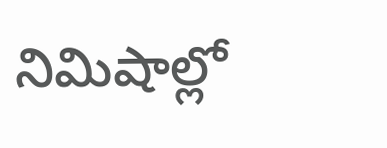నిమిషాల్లో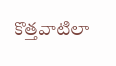కొత్తవాటిలా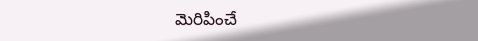మెరిపించే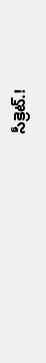సీక్రెట్.!